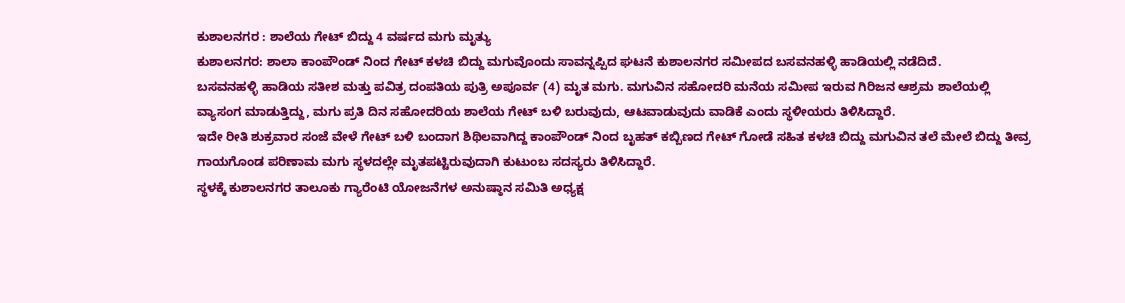ಕುಶಾಲನಗರ : ಶಾಲೆಯ ಗೇಟ್ ಬಿದ್ದು 4 ವರ್ಷದ ಮಗು ಮೃತ್ಯು
ಕುಶಾಲನಗರ: ಶಾಲಾ ಕಾಂಪೌಂಡ್ ನಿಂದ ಗೇಟ್ ಕಳಚಿ ಬಿದ್ದು ಮಗುವೊಂದು ಸಾವನ್ನಪ್ಪಿದ ಘಟನೆ ಕುಶಾಲನಗರ ಸಮೀಪದ ಬಸವನಹಳ್ಳಿ ಹಾಡಿಯಲ್ಲಿ ನಡೆದಿದೆ.
ಬಸವನಹಳ್ಳಿ ಹಾಡಿಯ ಸತೀಶ ಮತ್ತು ಪವಿತ್ರ ದಂಪತಿಯ ಪುತ್ರಿ ಅಪೂರ್ವ (4) ಮೃತ ಮಗು. ಮಗುವಿನ ಸಹೋದರಿ ಮನೆಯ ಸಮೀಪ ಇರುವ ಗಿರಿಜನ ಆಶ್ರಮ ಶಾಲೆಯಲ್ಲಿ ವ್ಯಾಸಂಗ ಮಾಡುತ್ತಿದ್ದು, ಮಗು ಪ್ರತಿ ದಿನ ಸಹೋದರಿಯ ಶಾಲೆಯ ಗೇಟ್ ಬಳಿ ಬರುವುದು, ಆಟವಾಡುವುದು ವಾಡಿಕೆ ಎಂದು ಸ್ಥಳೀಯರು ತಿಳಿಸಿದ್ದಾರೆ.
ಇದೇ ರೀತಿ ಶುಕ್ರವಾರ ಸಂಜೆ ವೇಳೆ ಗೇಟ್ ಬಳಿ ಬಂದಾಗ ಶಿಥಿಲವಾಗಿದ್ದ ಕಾಂಪೌಂಡ್ ನಿಂದ ಬೃಹತ್ ಕಬ್ಬಿಣದ ಗೇಟ್ ಗೋಡೆ ಸಹಿತ ಕಳಚಿ ಬಿದ್ದು ಮಗುವಿನ ತಲೆ ಮೇಲೆ ಬಿದ್ದು ತೀವ್ರ ಗಾಯಗೊಂಡ ಪರಿಣಾಮ ಮಗು ಸ್ಥಳದಲ್ಲೇ ಮೃತಪಟ್ಟಿರುವುದಾಗಿ ಕುಟುಂಬ ಸದಸ್ಯರು ತಿಳಿಸಿದ್ದಾರೆ.
ಸ್ಥಳಕ್ಕೆ ಕುಶಾಲನಗರ ತಾಲೂಕು ಗ್ಯಾರೆಂಟಿ ಯೋಜನೆಗಳ ಅನುಷ್ಠಾನ ಸಮಿತಿ ಅಧ್ಯಕ್ಷ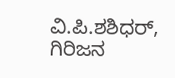ವಿ.ಪಿ.ಶಶಿಧರ್, ಗಿರಿಜನ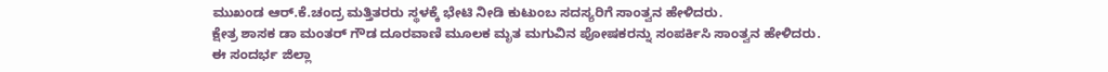ಮುಖಂಡ ಆರ್.ಕೆ.ಚಂದ್ರ ಮತ್ತಿತರರು ಸ್ಥಳಕ್ಕೆ ಭೇಟಿ ನೀಡಿ ಕುಟುಂಬ ಸದಸ್ಯರಿಗೆ ಸಾಂತ್ವನ ಹೇಳಿದರು.
ಕ್ಷೇತ್ರ ಶಾಸಕ ಡಾ ಮಂತರ್ ಗೌಡ ದೂರವಾಣಿ ಮೂಲಕ ಮೃತ ಮಗುವಿನ ಪೋಷಕರನ್ನು ಸಂಪರ್ಕಿಸಿ ಸಾಂತ್ವನ ಹೇಳಿದರು.
ಈ ಸಂದರ್ಭ ಜಿಲ್ಲಾ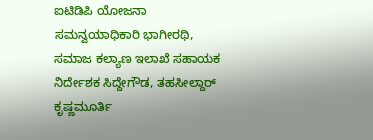ಐಟಿಡಿಪಿ ಯೋಜನಾ ಸಮನ್ವಯಾಧಿಕಾರಿ ಭಾಗೀರಥಿ, ಸಮಾಜ ಕಲ್ಯಾಣ ಇಲಾಖೆ ಸಹಾಯಕ ನಿರ್ದೇಶಕ ಸಿದ್ದೇಗೌಡ, ತಹಸೀಲ್ದಾರ್ ಕೃಷ್ಣಮೂರ್ತಿ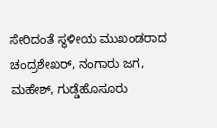ಸೇರಿದಂತೆ ಸ್ಥಳೀಯ ಮುಖಂಡರಾದ ಚಂದ್ರಶೇಖರ್, ನಂಗಾರು ಜಗ, ಮಹೇಶ್, ಗುಡ್ಡೆಹೊಸೂರು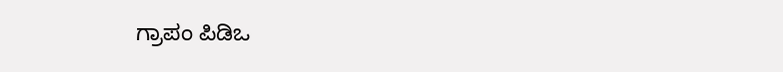ಗ್ರಾಪಂ ಪಿಡಿಒ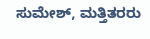ಸುಮೇಶ್, ಮತ್ತಿತರರು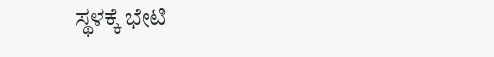ಸ್ಥಳಕ್ಕೆ ಭೇಟಿ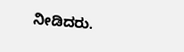ನೀಡಿದರು.